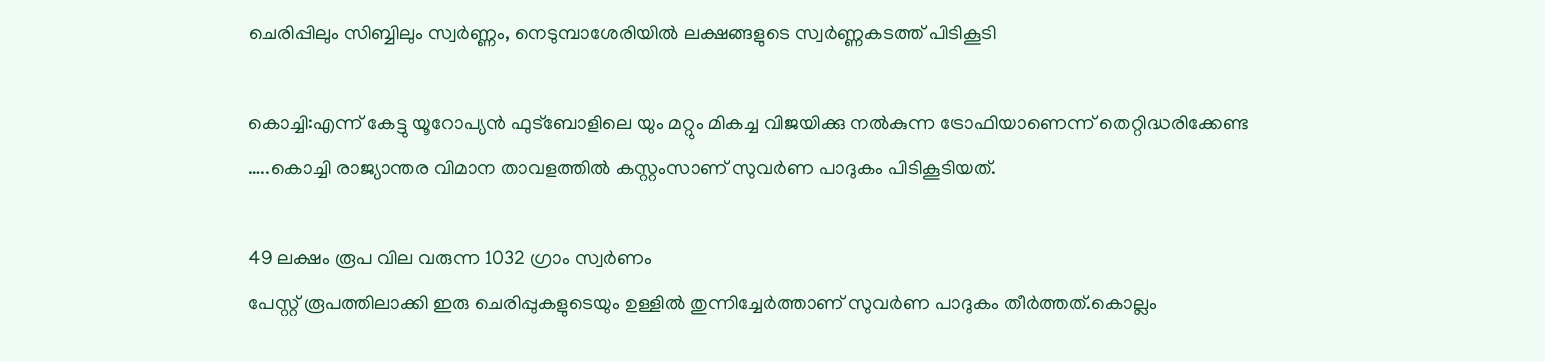ചെരിപ്പിലും സിബ്ബിലും സ്വർണ്ണം, നെടുമ്പാശേരിയിൽ ലക്ഷങ്ങളുടെ സ്വർണ്ണകടത്ത് പിടികൂടി

കൊച്ചി:എന്ന് കേട്ടു യൂറോപ്യൻ ഫുട്ബോളിലെ യും മറ്റും മികച്ച വിജയിക്കു നൽകുന്ന ട്രോഫിയാണെന്ന് തെറ്റിദ്ധരിക്കേണ്ട …..കൊച്ചി രാജ്യാന്തര വിമാന താവളത്തിൽ കസ്റ്റംസാണ് സുവർണ പാദുകം പിടികൂടിയത്.

49 ലക്ഷം രൂപ വില വരുന്ന 1032 ഗ്രാം സ്വർണം
പേസ്റ്റ് രൂപത്തിലാക്കി ഇരു ചെരിപ്പുകളുടെയും ഉള്ളിൽ തുന്നിച്ചേർത്താണ് സുവർണ പാദുകം തീർത്തത്.കൊല്ലം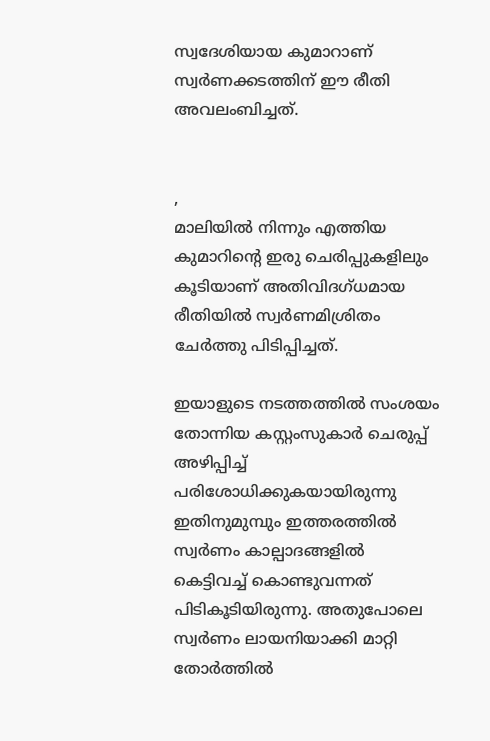സ്വദേശിയായ കുമാറാണ് സ്വർണക്കടത്തിന് ഈ രീതി അവലംബിച്ചത്.


,
മാലിയിൽ നിന്നും എത്തിയ കുമാറിന്റെ ഇരു ചെരിപ്പുകളിലും കൂടിയാണ് അതിവിദഗ്ധമായ രീതിയിൽ സ്വർണമിശ്രിതം ചേർത്തു പിടിപ്പിച്ചത്.

ഇയാളുടെ നടത്തത്തിൽ സംശയം തോന്നിയ കസ്റ്റംസുകാർ ചെരുപ്പ് അഴിപ്പിച്ച് പരിശോധിക്കുകയായിരുന്നു
ഇതിനുമുമ്പും ഇത്തരത്തിൽ സ്വർണം കാല്പാദങ്ങളിൽ കെട്ടിവച്ച് കൊണ്ടുവന്നത് പിടികൂടിയിരുന്നു. അതുപോലെ
സ്വർണം ലായനിയാക്കി മാറ്റി തോർത്തിൽ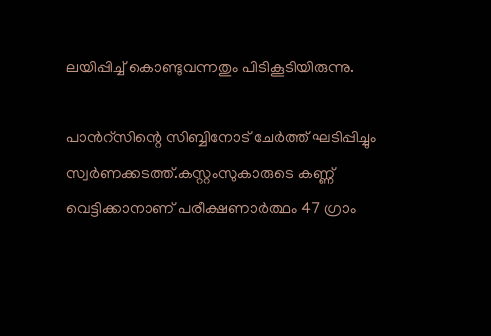ലയിപ്പിച്ച് കൊണ്ടുവന്നതും പിടികൂടിയിരുന്നു.

പാൻറ്‌സിന്റെ സിബ്ബിനോട് ചേർത്ത് ഘടിപ്പിച്ചും സ്വർണക്കടത്ത്.കസ്റ്റംസുകാരുടെ കണ്ണ് വെട്ടിക്കാനാണ് പരീക്ഷണാർത്ഥം 47 ഗ്രാം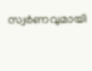സ്വർണവുമായി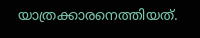യാത്രക്കാരനെത്തിയത്.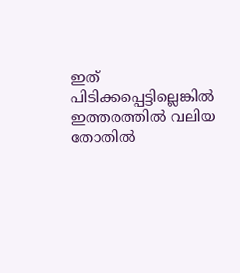ഇത് പിടിക്കപ്പെട്ടില്ലെങ്കിൽ ഇത്തരത്തിൽ വലിയ തോതിൽ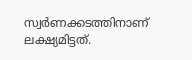സ്വർണക്കടത്തിനാണ് ലക്ഷ്യമിട്ടത്.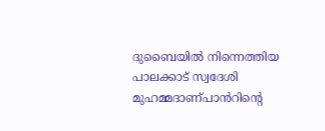ദുബൈയിൽ നിന്നെത്തിയ പാലക്കാട് സ്വദേശി മുഹമ്മദാണ്പാൻറിന്റെ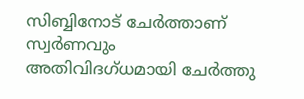സിബ്ബിനോട് ചേർത്താണ് സ്വർണവും അതിവിദഗ്ധമായി ചേർത്തു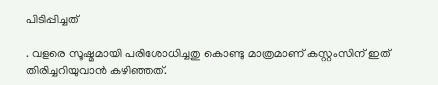പിടിപ്പിച്ചത്

. വളരെ സൂഷ്മമായി പരിശോധിച്ചതു കൊണ്ടു മാത്രമാണ് കസ്റ്റംസിന് ഇത് തിരിച്ചറിയുവാൻ കഴിഞ്ഞത്.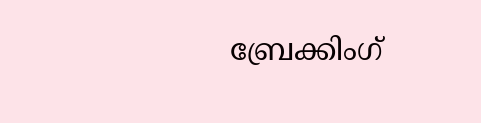ബ്രേക്കിംഗ്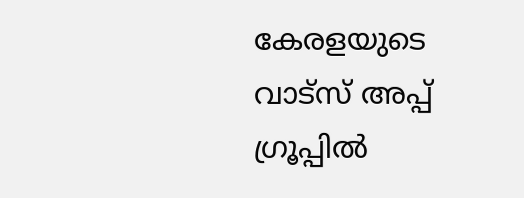കേരളയുടെ വാട്സ് അപ്പ് ഗ്രൂപ്പിൽ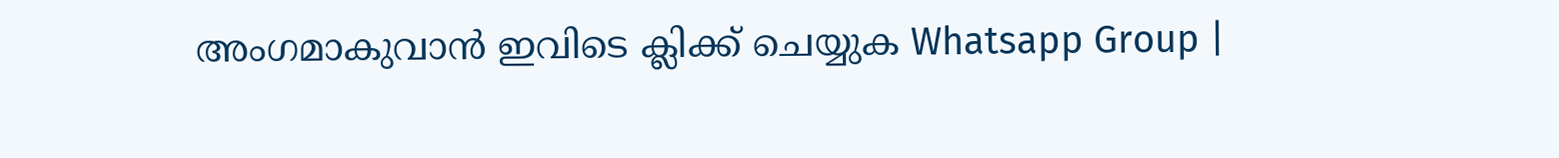അംഗമാകുവാൻ ഇവിടെ ക്ലിക്ക് ചെയ്യുക Whatsapp Group |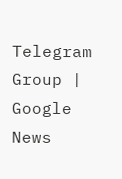Telegram Group | Google News